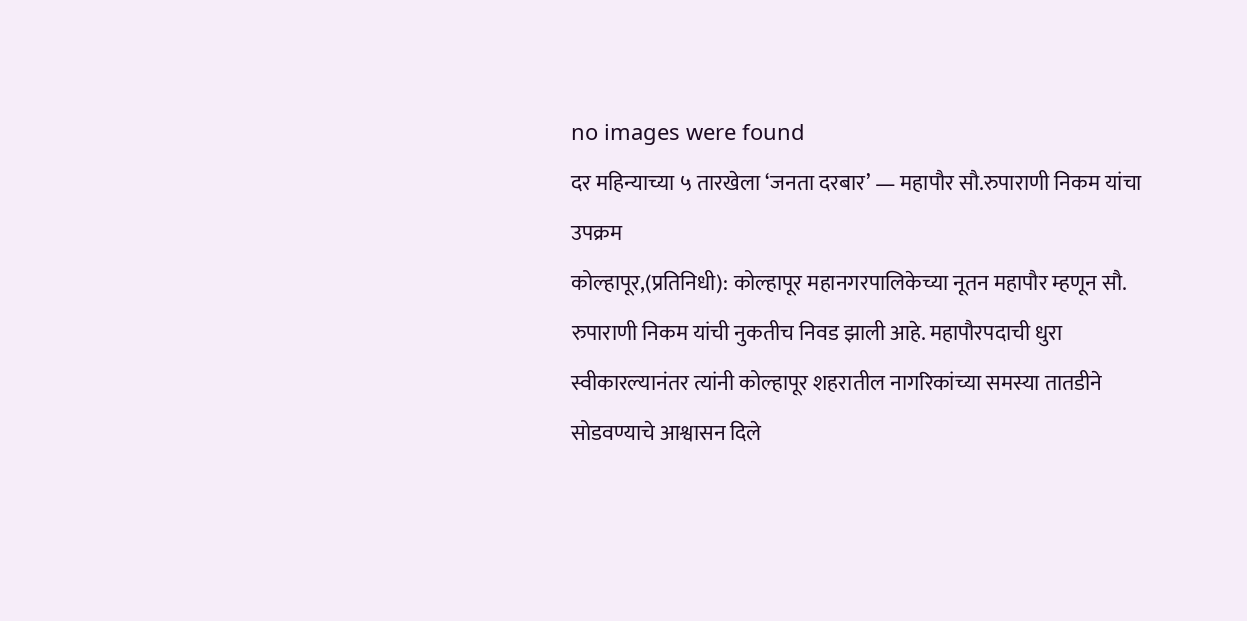no images were found
दर महिन्याच्या ५ तारखेला ‘जनता दरबार’ — महापौर सौ.रुपाराणी निकम यांचा उपक्रम
कोल्हापूर,(प्रतिनिधी): कोल्हापूर महानगरपालिकेच्या नूतन महापौर म्हणून सौ. रुपाराणी निकम यांची नुकतीच निवड झाली आहे. महापौरपदाची धुरा स्वीकारल्यानंतर त्यांनी कोल्हापूर शहरातील नागरिकांच्या समस्या तातडीने सोडवण्याचे आश्वासन दिले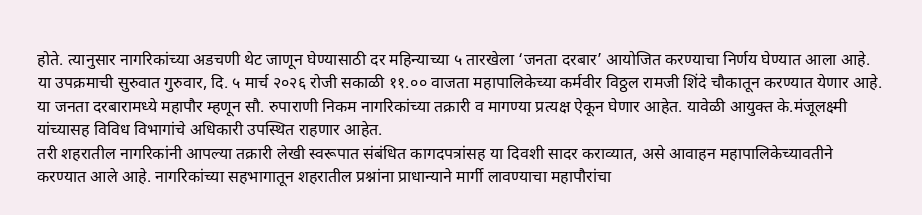होते. त्यानुसार नागरिकांच्या अडचणी थेट जाणून घेण्यासाठी दर महिन्याच्या ५ तारखेला ‘जनता दरबार’ आयोजित करण्याचा निर्णय घेण्यात आला आहे.
या उपक्रमाची सुरुवात गुरुवार, दि. ५ मार्च २०२६ रोजी सकाळी ११.०० वाजता महापालिकेच्या कर्मवीर विठ्ठल रामजी शिंदे चौकातून करण्यात येणार आहे. या जनता दरबारामध्ये महापौर म्हणून सौ. रुपाराणी निकम नागरिकांच्या तक्रारी व मागण्या प्रत्यक्ष ऐकून घेणार आहेत. यावेळी आयुक्त के.मंजूलक्ष्मी यांच्यासह विविध विभागांचे अधिकारी उपस्थित राहणार आहेत.
तरी शहरातील नागरिकांनी आपल्या तक्रारी लेखी स्वरूपात संबंधित कागदपत्रांसह या दिवशी सादर कराव्यात, असे आवाहन महापालिकेच्यावतीने करण्यात आले आहे. नागरिकांच्या सहभागातून शहरातील प्रश्नांना प्राधान्याने मार्गी लावण्याचा महापौरांचा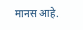मानस आहे.